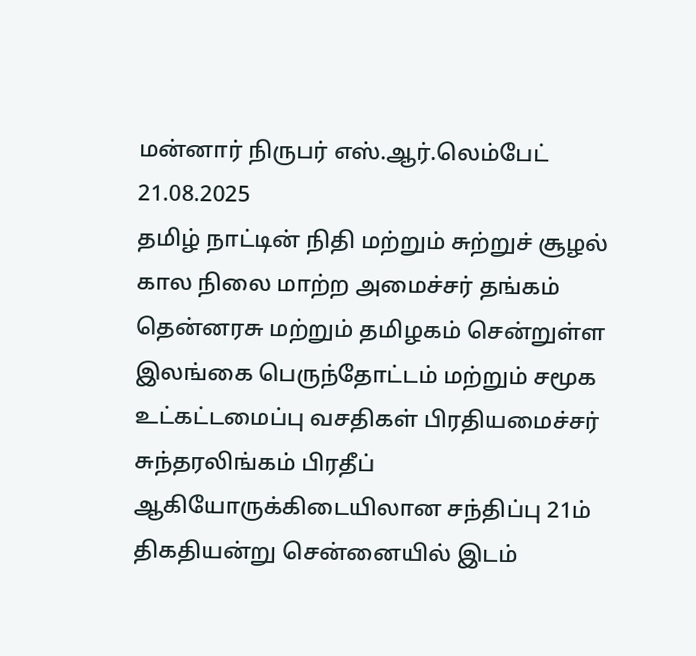மன்னார் நிருபர் எஸ்.ஆர்.லெம்பேட்
21.08.2025
தமிழ் நாட்டின் நிதி மற்றும் சுற்றுச் சூழல் கால நிலை மாற்ற அமைச்சர் தங்கம் தென்னரசு மற்றும் தமிழகம் சென்றுள்ள இலங்கை பெருந்தோட்டம் மற்றும் சமூக உட்கட்டமைப்பு வசதிகள் பிரதியமைச்சர் சுந்தரலிங்கம் பிரதீப் ஆகியோருக்கிடையிலான சந்திப்பு 21ம் திகதியன்று சென்னையில் இடம்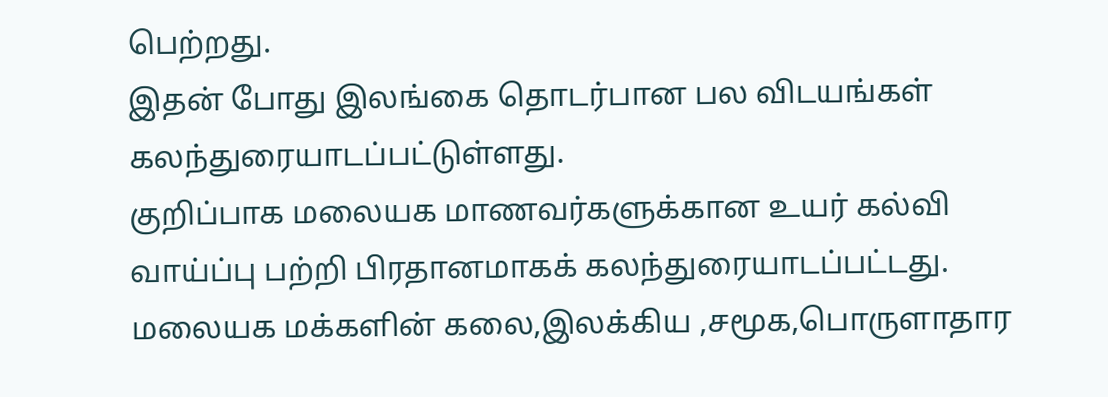பெற்றது.
இதன் போது இலங்கை தொடர்பான பல விடயங்கள் கலந்துரையாடப்பட்டுள்ளது.
குறிப்பாக மலையக மாணவர்களுக்கான உயர் கல்வி வாய்ப்பு பற்றி பிரதானமாகக் கலந்துரையாடப்பட்டது.
மலையக மக்களின் கலை,இலக்கிய ,சமூக,பொருளாதார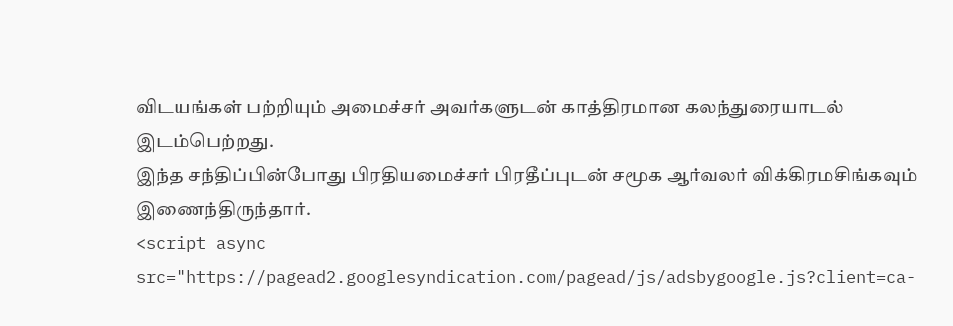விடயங்கள் பற்றியும் அமைச்சர் அவர்களுடன் காத்திரமான கலந்துரையாடல் இடம்பெற்றது.
இந்த சந்திப்பின்போது பிரதியமைச்சர் பிரதீப்புடன் சமூக ஆர்வலர் விக்கிரமசிங்கவும் இணைந்திருந்தார்.
<script async src="https://pagead2.googlesyndication.com/pagead/js/adsbygoogle.js?client=ca-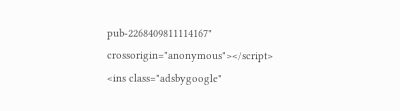pub-2268409811114167"
crossorigin="anonymous"></script>
<ins class="adsbygoogle"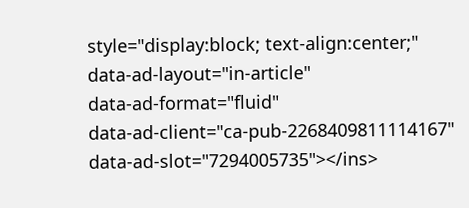style="display:block; text-align:center;"
data-ad-layout="in-article"
data-ad-format="fluid"
data-ad-client="ca-pub-2268409811114167"
data-ad-slot="7294005735"></ins>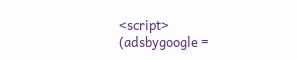<script>
(adsbygoogle =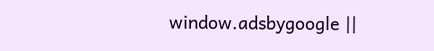window.adsbygoogle ||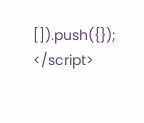[]).push({});
</script>